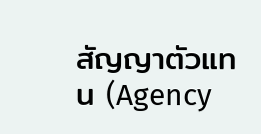สัญญาตัวแทน (Agency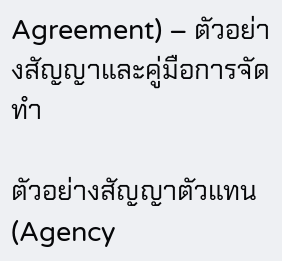Agreement) – ตัวอย่างสัญญาและคู่มือการจัดทำ

ตัวอย่างสัญญาตัวแทน (Agency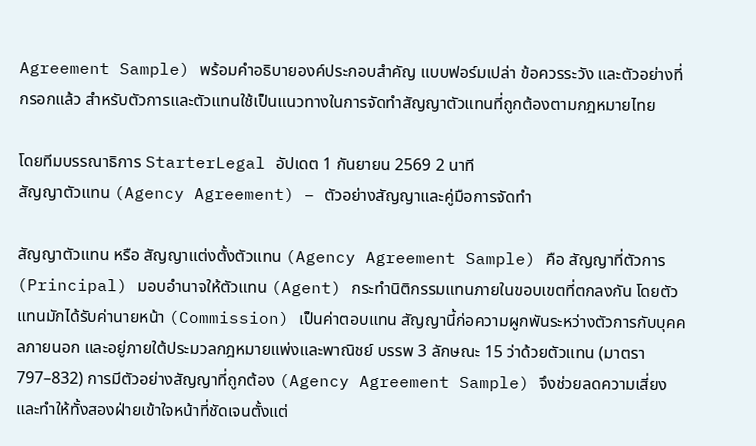Agreement Sample) พร้อมคำอธิบายองค์ประกอบสำคัญ แบบฟอร์มเปล่า ข้อควรระวัง และตัวอย่างที่กรอกแล้ว สำหรับตัวการและตัวแทนใช้เป็นแนวทางในการจัดทำสัญญาตัวแทนที่ถูกต้องตามกฎหมายไทย

โดยทีมบรรณาธิการ StarterLegal อัปเดต 1 กันยายน 2569 2 นาที
สัญญาตัวแทน (Agency Agreement) – ตัวอย่างสัญญาและคู่มือการจัดทำ

สัญญาตัวแทน หรือ สัญญาแต่งตั้งตัวแทน (Agency Agreement Sample) คือ สัญญาที่ตัวการ (Principal) มอบอำนาจให้ตัวแทน (Agent) กระทำนิติกรรมแทนภายในขอบเขตที่ตกลงกัน โดยตัวแทนมักได้รับค่านายหน้า (Commission) เป็นค่าตอบแทน สัญญานี้ก่อความผูกพันระหว่างตัวการกับบุคคลภายนอก และอยู่ภายใต้ประมวลกฎหมายแพ่งและพาณิชย์ บรรพ 3 ลักษณะ 15 ว่าด้วยตัวแทน (มาตรา 797–832) การมีตัวอย่างสัญญาที่ถูกต้อง (Agency Agreement Sample) จึงช่วยลดความเสี่ยงและทำให้ทั้งสองฝ่ายเข้าใจหน้าที่ชัดเจนตั้งแต่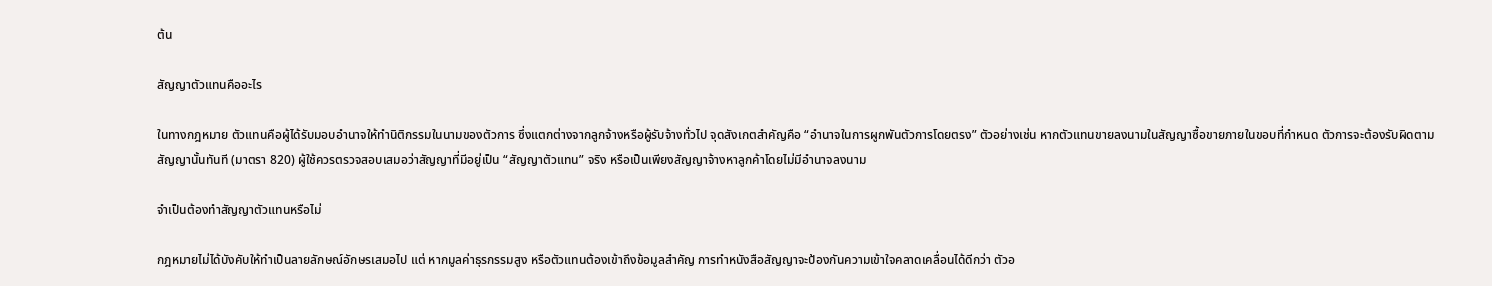ต้น

สัญญาตัวแทนคืออะไร

ในทางกฎหมาย ตัวแทนคือผู้ได้รับมอบอำนาจให้ทำนิติกรรมในนามของตัวการ ซึ่งแตกต่างจากลูกจ้างหรือผู้รับจ้างทั่วไป จุดสังเกตสำคัญคือ “อำนาจในการผูกพันตัวการโดยตรง” ตัวอย่างเช่น หากตัวแทนขายลงนามในสัญญาซื้อขายภายในขอบที่กำหนด ตัวการจะต้องรับผิดตามสัญญานั้นทันที (มาตรา 820) ผู้ใช้ควรตรวจสอบเสมอว่าสัญญาที่มีอยู่เป็น “สัญญาตัวแทน” จริง หรือเป็นเพียงสัญญาจ้างหาลูกค้าโดยไม่มีอำนาจลงนาม

จำเป็นต้องทำสัญญาตัวแทนหรือไม่

กฎหมายไม่ได้บังคับให้ทำเป็นลายลักษณ์อักษรเสมอไป แต่ หากมูลค่าธุรกรรมสูง หรือตัวแทนต้องเข้าถึงข้อมูลสำคัญ การทำหนังสือสัญญาจะป้องกันความเข้าใจคลาดเคลื่อนได้ดีกว่า ตัวอ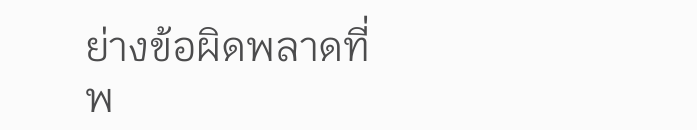ย่างข้อผิดพลาดที่พ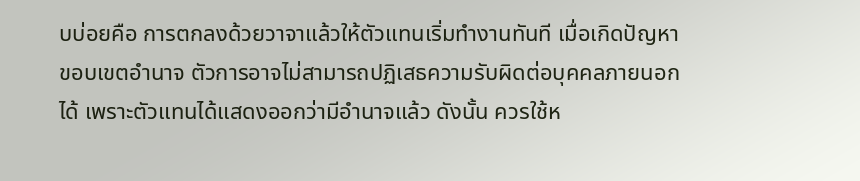บบ่อยคือ การตกลงด้วยวาจาแล้วให้ตัวแทนเริ่มทำงานทันที เมื่อเกิดปัญหาขอบเขตอำนาจ ตัวการอาจไม่สามารถปฏิเสธความรับผิดต่อบุคคลภายนอกได้ เพราะตัวแทนได้แสดงออกว่ามีอำนาจแล้ว ดังนั้น ควรใช้ห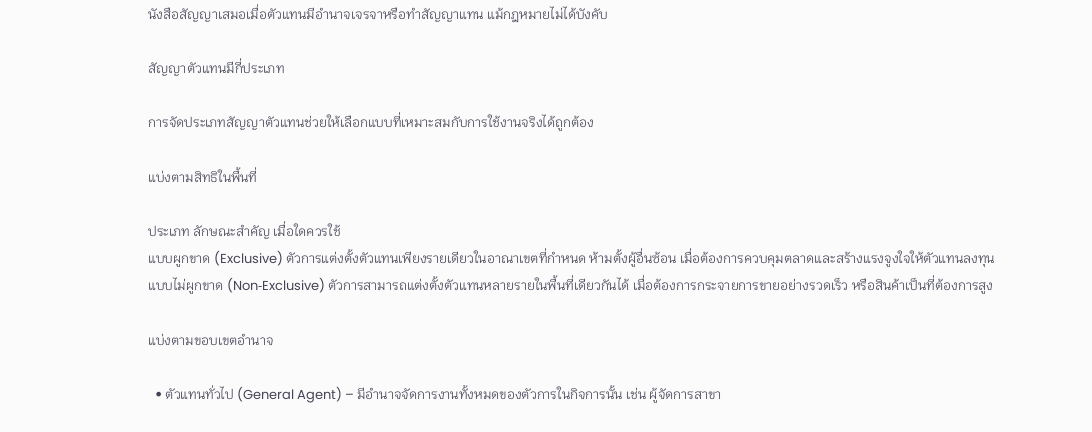นังสือสัญญาเสมอเมื่อตัวแทนมีอำนาจเจรจาหรือทำสัญญาแทน แม้กฎหมายไม่ได้บังคับ

สัญญาตัวแทนมีกี่ประเภท

การจัดประเภทสัญญาตัวแทนช่วยให้เลือกแบบที่เหมาะสมกับการใช้งานจริงได้ถูกต้อง

แบ่งตามสิทธิในพื้นที่

ประเภท ลักษณะสำคัญ เมื่อใดควรใช้
แบบผูกขาด (Exclusive) ตัวการแต่งตั้งตัวแทนเพียงรายเดียวในอาณาเขตที่กำหนด ห้ามตั้งผู้อื่นซ้อน เมื่อต้องการควบคุมตลาดและสร้างแรงจูงใจให้ตัวแทนลงทุน
แบบไม่ผูกขาด (Non‑Exclusive) ตัวการสามารถแต่งตั้งตัวแทนหลายรายในพื้นที่เดียวกันได้ เมื่อต้องการกระจายการขายอย่างรวดเร็ว หรือสินค้าเป็นที่ต้องการสูง

แบ่งตามขอบเขตอำนาจ

  • ตัวแทนทั่วไป (General Agent) – มีอำนาจจัดการงานทั้งหมดของตัวการในกิจการนั้น เช่น ผู้จัดการสาขา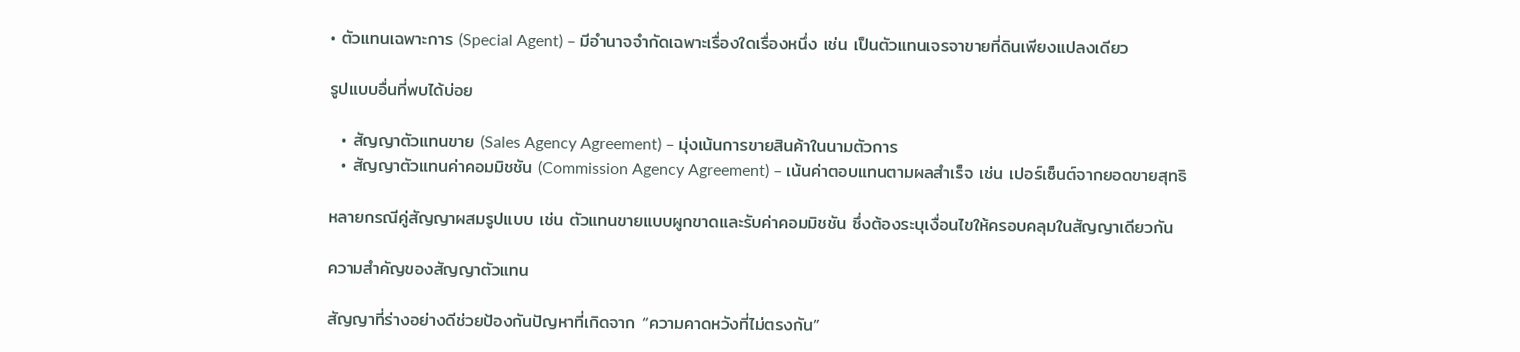• ตัวแทนเฉพาะการ (Special Agent) – มีอำนาจจำกัดเฉพาะเรื่องใดเรื่องหนึ่ง เช่น เป็นตัวแทนเจรจาขายที่ดินเพียงแปลงเดียว

รูปแบบอื่นที่พบได้บ่อย

  • สัญญาตัวแทนขาย (Sales Agency Agreement) – มุ่งเน้นการขายสินค้าในนามตัวการ
  • สัญญาตัวแทนค่าคอมมิชชัน (Commission Agency Agreement) – เน้นค่าตอบแทนตามผลสำเร็จ เช่น เปอร์เซ็นต์จากยอดขายสุทธิ

หลายกรณีคู่สัญญาผสมรูปแบบ เช่น ตัวแทนขายแบบผูกขาดและรับค่าคอมมิชชัน ซึ่งต้องระบุเงื่อนไขให้ครอบคลุมในสัญญาเดียวกัน

ความสำคัญของสัญญาตัวแทน

สัญญาที่ร่างอย่างดีช่วยป้องกันปัญหาที่เกิดจาก “ความคาดหวังที่ไม่ตรงกัน”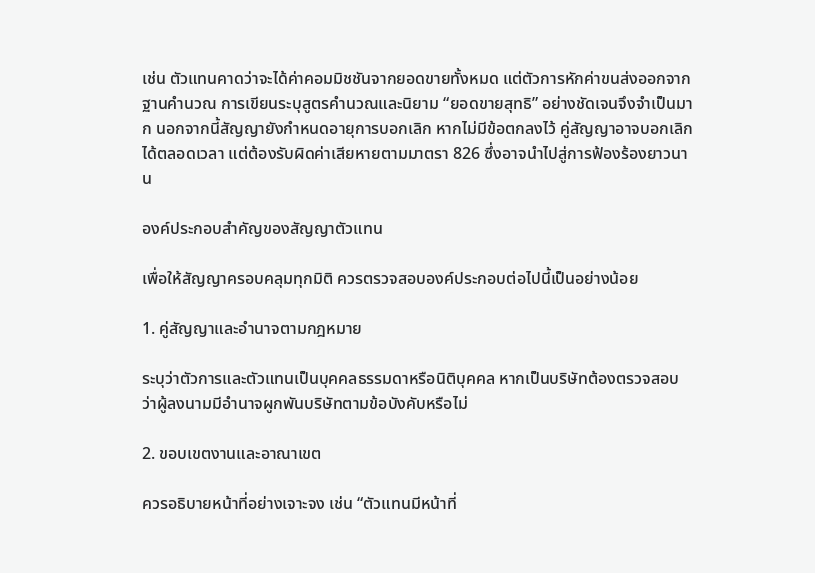เช่น ตัวแทนคาดว่าจะได้ค่าคอมมิชชันจากยอดขายทั้งหมด แต่ตัวการหักค่าขนส่งออกจากฐานคำนวณ การเขียนระบุสูตรคำนวณและนิยาม “ยอดขายสุทธิ” อย่างชัดเจนจึงจำเป็นมาก นอกจากนี้สัญญายังกำหนดอายุการบอกเลิก หากไม่มีข้อตกลงไว้ คู่สัญญาอาจบอกเลิกได้ตลอดเวลา แต่ต้องรับผิดค่าเสียหายตามมาตรา 826 ซึ่งอาจนำไปสู่การฟ้องร้องยาวนาน

องค์ประกอบสำคัญของสัญญาตัวแทน

เพื่อให้สัญญาครอบคลุมทุกมิติ ควรตรวจสอบองค์ประกอบต่อไปนี้เป็นอย่างน้อย

1. คู่สัญญาและอำนาจตามกฎหมาย

ระบุว่าตัวการและตัวแทนเป็นบุคคลธรรมดาหรือนิติบุคคล หากเป็นบริษัทต้องตรวจสอบว่าผู้ลงนามมีอำนาจผูกพันบริษัทตามข้อบังคับหรือไม่

2. ขอบเขตงานและอาณาเขต

ควรอธิบายหน้าที่อย่างเจาะจง เช่น “ตัวแทนมีหน้าที่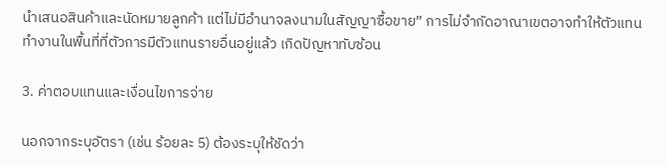นำเสนอสินค้าและนัดหมายลูกค้า แต่ไม่มีอำนาจลงนามในสัญญาซื้อขาย” การไม่จำกัดอาณาเขตอาจทำให้ตัวแทนทำงานในพื้นที่ที่ตัวการมีตัวแทนรายอื่นอยู่แล้ว เกิดปัญหาทับซ้อน

3. ค่าตอบแทนและเงื่อนไขการจ่าย

นอกจากระบุอัตรา (เช่น ร้อยละ 5) ต้องระบุให้ชัดว่า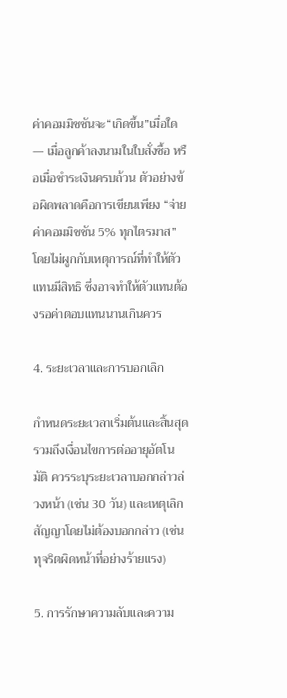ค่าคอมมิชชันจะ“เกิดขึ้น”เมื่อใด — เมื่อลูกค้าลงนามในใบสั่งซื้อ หรือเมื่อชำระเงินครบถ้วน ตัวอย่างข้อผิดพลาดคือการเขียนเพียง “จ่ายค่าคอมมิชชัน 5% ทุกไตรมาส” โดยไม่ผูกกับเหตุการณ์ที่ทำให้ตัวแทนมีสิทธิ ซึ่งอาจทำให้ตัวแทนต้องรอค่าตอบแทนนานเกินควร

4. ระยะเวลาและการบอกเลิก

กำหนดระยะเวลาเริ่มต้นและสิ้นสุด รวมถึงเงื่อนไขการต่ออายุอัตโนมัติ ควรระบุระยะเวลาบอกกล่าวล่วงหน้า (เช่น 30 วัน) และเหตุเลิกสัญญาโดยไม่ต้องบอกกล่าว (เช่น ทุจริตผิดหน้าที่อย่างร้ายแรง)

5. การรักษาความลับและความ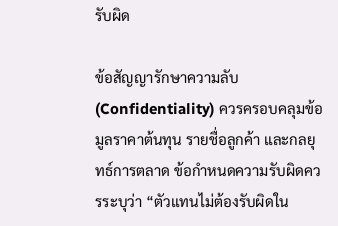รับผิด

ข้อสัญญารักษาความลับ (Confidentiality) ควรครอบคลุมข้อมูลราคาต้นทุน รายชื่อลูกค้า และกลยุทธ์การตลาด ข้อกำหนดความรับผิดควรระบุว่า “ตัวแทนไม่ต้องรับผิดใน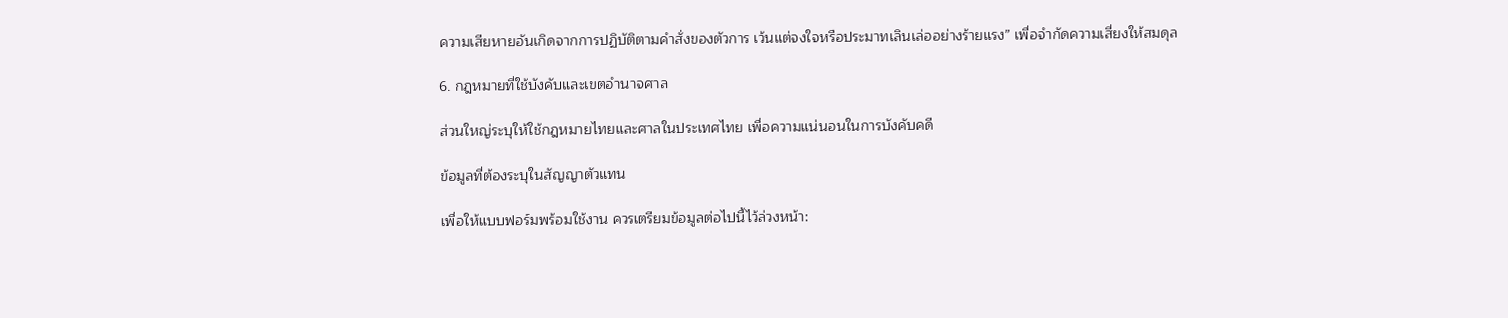ความเสียหายอันเกิดจากการปฏิบัติตามคำสั่งของตัวการ เว้นแต่จงใจหรือประมาทเลินเล่ออย่างร้ายแรง” เพื่อจำกัดความเสี่ยงให้สมดุล

6. กฎหมายที่ใช้บังคับและเขตอำนาจศาล

ส่วนใหญ่ระบุให้ใช้กฎหมายไทยและศาลในประเทศไทย เพื่อความแน่นอนในการบังคับคดี

ข้อมูลที่ต้องระบุในสัญญาตัวแทน

เพื่อให้แบบฟอร์มพร้อมใช้งาน ควรเตรียมข้อมูลต่อไปนี้ไว้ล่วงหน้า: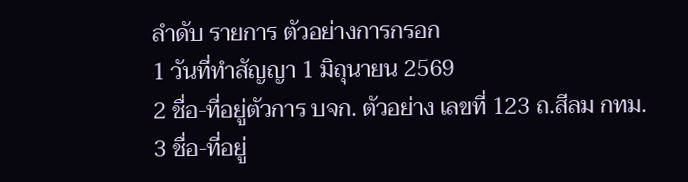ลำดับ รายการ ตัวอย่างการกรอก
1 วันที่ทำสัญญา 1 มิถุนายน 2569
2 ชื่อ-ที่อยู่ตัวการ บจก. ตัวอย่าง เลขที่ 123 ถ.สีลม กทม.
3 ชื่อ-ที่อยู่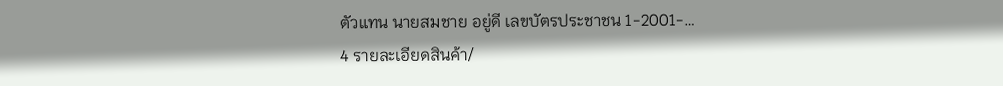ตัวแทน นายสมชาย อยู่ดี เลขบัตรประชาชน 1-2001-…
4 รายละเอียดสินค้า/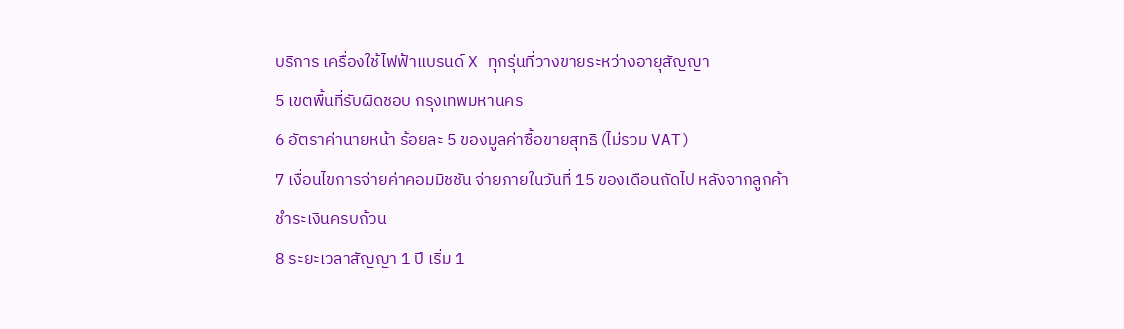บริการ เครื่องใช้ไฟฟ้าแบรนด์ X ทุกรุ่นที่วางขายระหว่างอายุสัญญา
5 เขตพื้นที่รับผิดชอบ กรุงเทพมหานคร
6 อัตราค่านายหน้า ร้อยละ 5 ของมูลค่าซื้อขายสุทธิ (ไม่รวม VAT)
7 เงื่อนไขการจ่ายค่าคอมมิชชัน จ่ายภายในวันที่ 15 ของเดือนถัดไป หลังจากลูกค้าชำระเงินครบถ้วน
8 ระยะเวลาสัญญา 1 ปี เริ่ม 1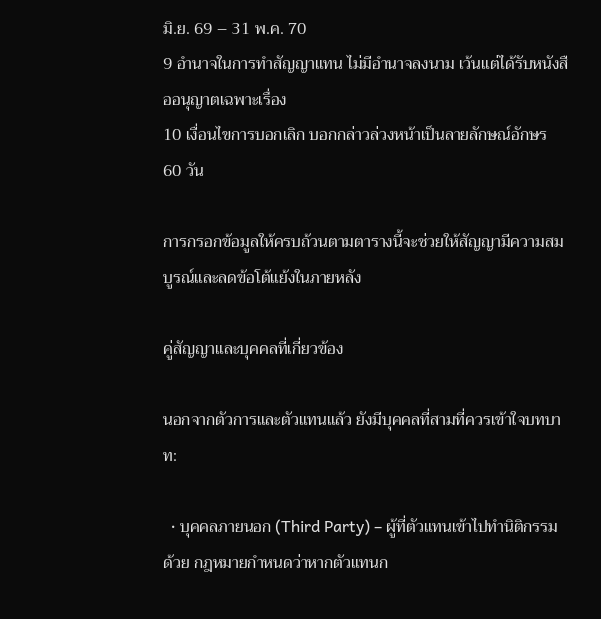มิ.ย. 69 – 31 พ.ค. 70
9 อำนาจในการทำสัญญาแทน ไม่มีอำนาจลงนาม เว้นแต่ได้รับหนังสืออนุญาตเฉพาะเรื่อง
10 เงื่อนไขการบอกเลิก บอกกล่าวล่วงหน้าเป็นลายลักษณ์อักษร 60 วัน

การกรอกข้อมูลให้ครบถ้วนตามตารางนี้จะช่วยให้สัญญามีความสมบูรณ์และลดข้อโต้แย้งในภายหลัง

คู่สัญญาและบุคคลที่เกี่ยวข้อง

นอกจากตัวการและตัวแทนแล้ว ยังมีบุคคลที่สามที่ควรเข้าใจบทบาท:

  • บุคคลภายนอก (Third Party) – ผู้ที่ตัวแทนเข้าไปทำนิติกรรมด้วย กฎหมายกำหนดว่าหากตัวแทนก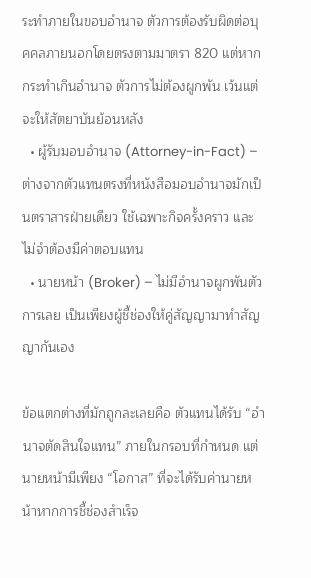ระทำภายในขอบอำนาจ ตัวการต้องรับผิดต่อบุคคลภายนอกโดยตรงตามมาตรา 820 แต่หากกระทำเกินอำนาจ ตัวการไม่ต้องผูกพัน เว้นแต่จะให้สัตยาบันย้อนหลัง
  • ผู้รับมอบอำนาจ (Attorney-in-Fact) – ต่างจากตัวแทนตรงที่หนังสือมอบอำนาจมักเป็นตราสารฝ่ายเดียว ใช้เฉพาะกิจครั้งคราว และไม่จำต้องมีค่าตอบแทน
  • นายหน้า (Broker) – ไม่มีอำนาจผูกพันตัวการเลย เป็นเพียงผู้ชี้ช่องให้คู่สัญญามาทำสัญญากันเอง

ข้อแตกต่างที่มักถูกละเลยคือ ตัวแทนได้รับ “อำนาจตัดสินใจแทน” ภายในกรอบที่กำหนด แต่นายหน้ามีเพียง “โอกาส” ที่จะได้รับค่านายหน้าหากการชี้ช่องสำเร็จ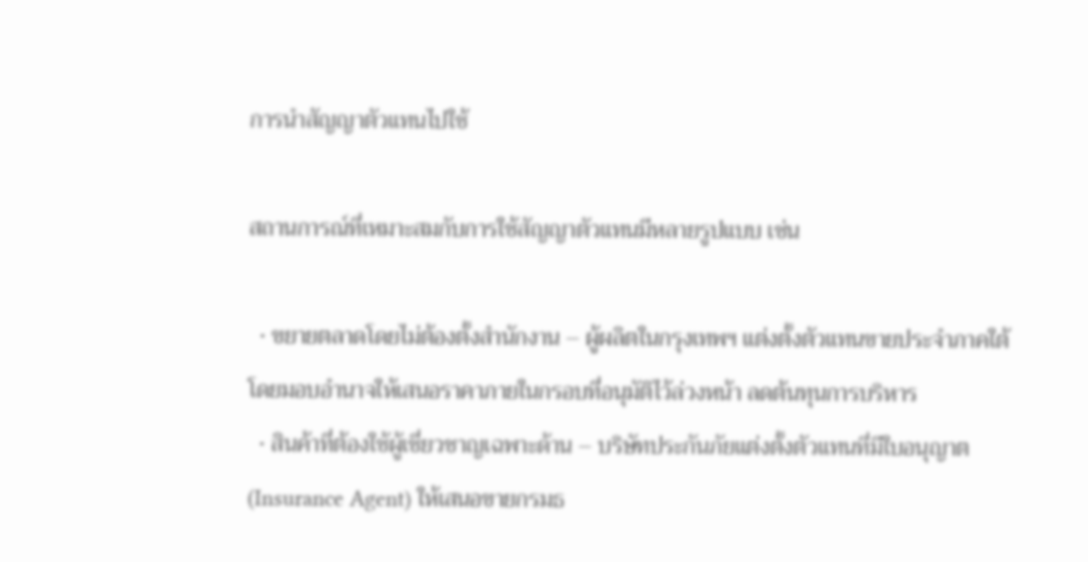การนำสัญญาตัวแทนไปใช้

สถานการณ์ที่เหมาะสมกับการใช้สัญญาตัวแทนมีหลายรูปแบบ เช่น

  • ขยายตลาดโดยไม่ต้องตั้งสำนักงาน – ผู้ผลิตในกรุงเทพฯ แต่งตั้งตัวแทนขายประจำภาคใต้ โดยมอบอำนาจให้เสนอราคาภายในกรอบที่อนุมัติไว้ล่วงหน้า ลดต้นทุนการบริหาร
  • สินค้าที่ต้องใช้ผู้เชี่ยวชาญเฉพาะด้าน – บริษัทประกันภัยแต่งตั้งตัวแทนที่มีใบอนุญาต (Insurance Agent) ให้เสนอขายกรมธ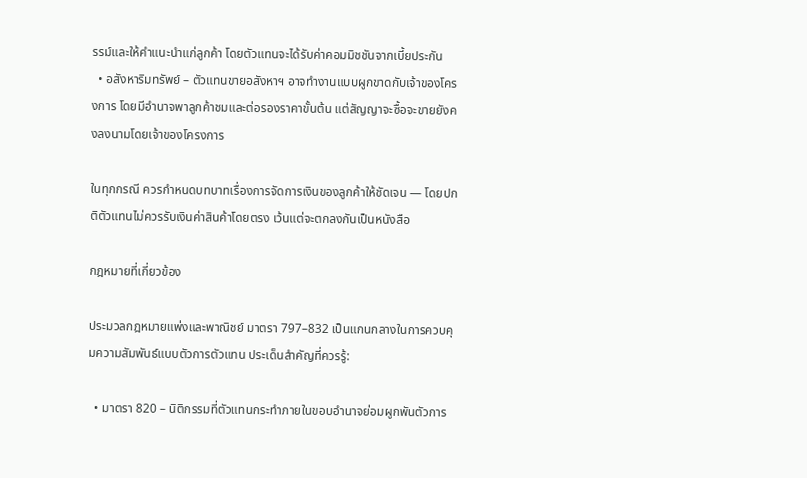รรม์และให้คำแนะนำแก่ลูกค้า โดยตัวแทนจะได้รับค่าคอมมิชชันจากเบี้ยประกัน
  • อสังหาริมทรัพย์ – ตัวแทนขายอสังหาฯ อาจทำงานแบบผูกขาดกับเจ้าของโครงการ โดยมีอำนาจพาลูกค้าชมและต่อรองราคาขั้นต้น แต่สัญญาจะซื้อจะขายยังคงลงนามโดยเจ้าของโครงการ

ในทุกกรณี ควรกำหนดบทบาทเรื่องการจัดการเงินของลูกค้าให้ชัดเจน — โดยปกติตัวแทนไม่ควรรับเงินค่าสินค้าโดยตรง เว้นแต่จะตกลงกันเป็นหนังสือ

กฎหมายที่เกี่ยวข้อง

ประมวลกฎหมายแพ่งและพาณิชย์ มาตรา 797–832 เป็นแกนกลางในการควบคุมความสัมพันธ์แบบตัวการตัวแทน ประเด็นสำคัญที่ควรรู้:

  • มาตรา 820 – นิติกรรมที่ตัวแทนกระทำภายในขอบอำนาจย่อมผูกพันตัวการ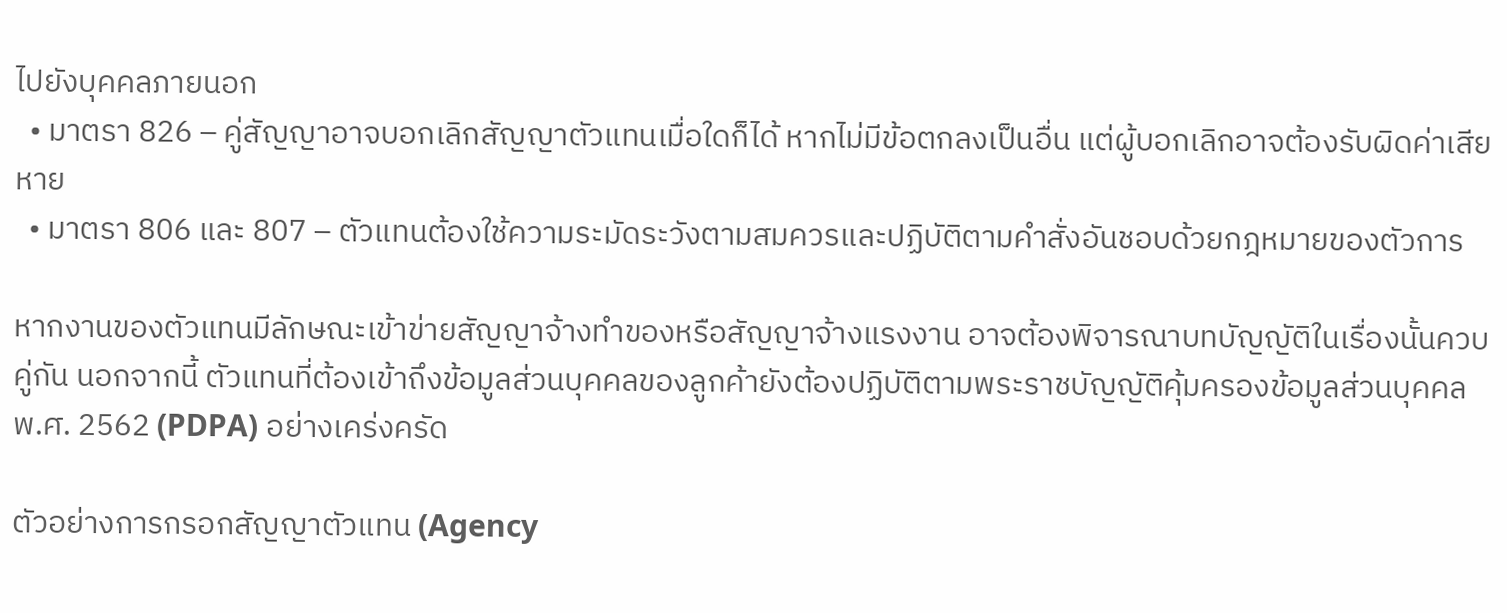ไปยังบุคคลภายนอก
  • มาตรา 826 – คู่สัญญาอาจบอกเลิกสัญญาตัวแทนเมื่อใดก็ได้ หากไม่มีข้อตกลงเป็นอื่น แต่ผู้บอกเลิกอาจต้องรับผิดค่าเสียหาย
  • มาตรา 806 และ 807 – ตัวแทนต้องใช้ความระมัดระวังตามสมควรและปฏิบัติตามคำสั่งอันชอบด้วยกฎหมายของตัวการ

หากงานของตัวแทนมีลักษณะเข้าข่ายสัญญาจ้างทำของหรือสัญญาจ้างแรงงาน อาจต้องพิจารณาบทบัญญัติในเรื่องนั้นควบคู่กัน นอกจากนี้ ตัวแทนที่ต้องเข้าถึงข้อมูลส่วนบุคคลของลูกค้ายังต้องปฏิบัติตามพระราชบัญญัติคุ้มครองข้อมูลส่วนบุคคล พ.ศ. 2562 (PDPA) อย่างเคร่งครัด

ตัวอย่างการกรอกสัญญาตัวแทน (Agency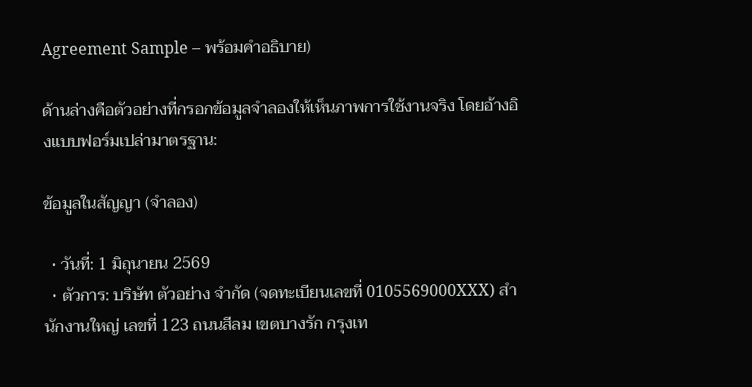Agreement Sample – พร้อมคำอธิบาย)

ด้านล่างคือตัวอย่างที่กรอกข้อมูลจำลองให้เห็นภาพการใช้งานจริง โดยอ้างอิงแบบฟอร์มเปล่ามาตรฐาน:

ข้อมูลในสัญญา (จำลอง)

  • วันที่: 1 มิถุนายน 2569
  • ตัวการ: บริษัท ตัวอย่าง จำกัด (จดทะเบียนเลขที่ 0105569000XXX) สำนักงานใหญ่ เลขที่ 123 ถนนสีลม เขตบางรัก กรุงเท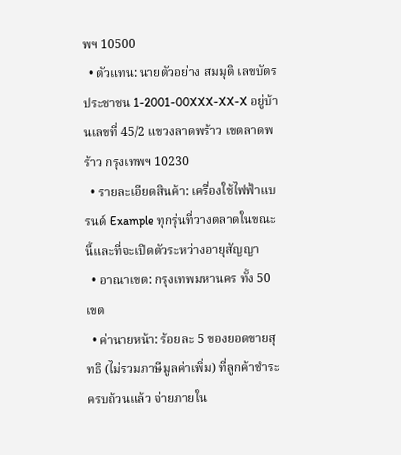พฯ 10500
  • ตัวแทน: นายตัวอย่าง สมมุติ เลขบัตรประชาชน 1-2001-00XXX-XX-X อยู่บ้านเลขที่ 45/2 แขวงลาดพร้าว เขตลาดพร้าว กรุงเทพฯ 10230
  • รายละเอียดสินค้า: เครื่องใช้ไฟฟ้าแบรนด์ Example ทุกรุ่นที่วางตลาดในขณะนี้และที่จะเปิดตัวระหว่างอายุสัญญา
  • อาณาเขต: กรุงเทพมหานคร ทั้ง 50 เขต
  • ค่านายหน้า: ร้อยละ 5 ของยอดขายสุทธิ (ไม่รวมภาษีมูลค่าเพิ่ม) ที่ลูกค้าชำระครบถ้วนแล้ว จ่ายภายใน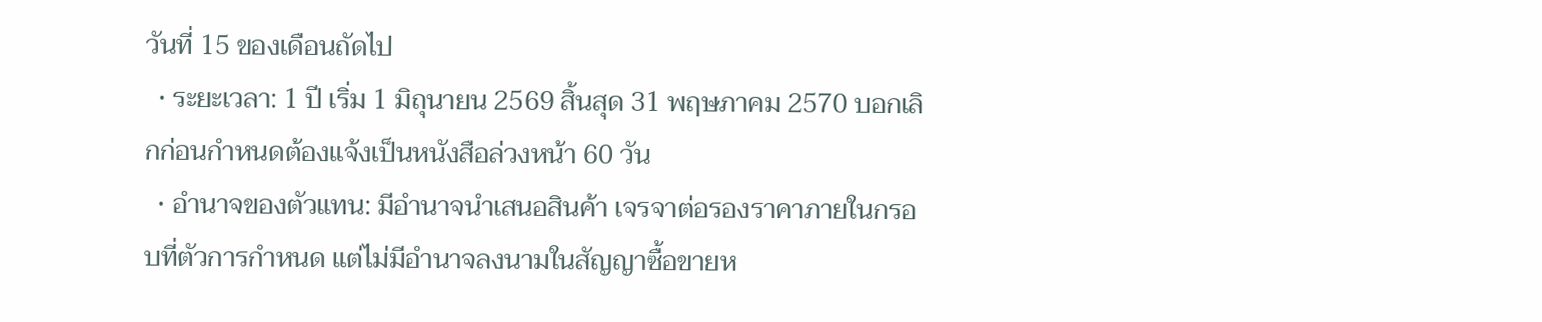วันที่ 15 ของเดือนถัดไป
  • ระยะเวลา: 1 ปี เริ่ม 1 มิถุนายน 2569 สิ้นสุด 31 พฤษภาคม 2570 บอกเลิกก่อนกำหนดต้องแจ้งเป็นหนังสือล่วงหน้า 60 วัน
  • อำนาจของตัวแทน: มีอำนาจนำเสนอสินค้า เจรจาต่อรองราคาภายในกรอบที่ตัวการกำหนด แต่ไม่มีอำนาจลงนามในสัญญาซื้อขายห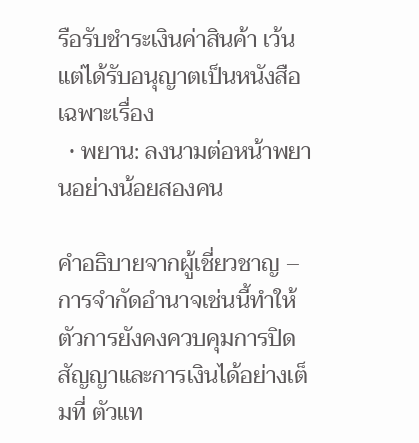รือรับชำระเงินค่าสินค้า เว้นแต่ได้รับอนุญาตเป็นหนังสือเฉพาะเรื่อง
  • พยาน: ลงนามต่อหน้าพยานอย่างน้อยสองคน

คำอธิบายจากผู้เชี่ยวชาญ – การจำกัดอำนาจเช่นนี้ทำให้ตัวการยังคงควบคุมการปิดสัญญาและการเงินได้อย่างเต็มที่ ตัวแท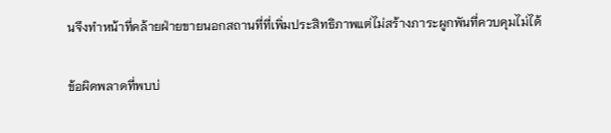นจึงทำหน้าที่คล้ายฝ่ายขายนอกสถานที่ที่เพิ่มประสิทธิภาพแต่ไม่สร้างภาระผูกพันที่ควบคุมไม่ได้

ข้อผิดพลาดที่พบบ่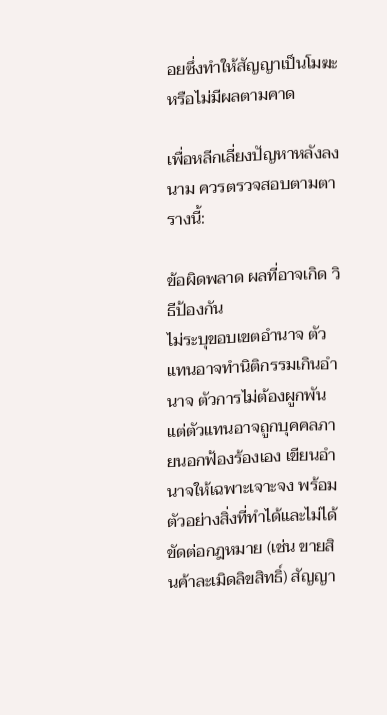อยซึ่งทำให้สัญญาเป็นโมฆะหรือไม่มีผลตามคาด

เพื่อหลีกเลี่ยงปัญหาหลังลงนาม ควรตรวจสอบตามตารางนี้:

ข้อผิดพลาด ผลที่อาจเกิด วิธีป้องกัน
ไม่ระบุขอบเขตอำนาจ ตัวแทนอาจทำนิติกรรมเกินอำนาจ ตัวการไม่ต้องผูกพัน แต่ตัวแทนอาจถูกบุคคลภายนอกฟ้องร้องเอง เขียนอำนาจให้เฉพาะเจาะจง พร้อมตัวอย่างสิ่งที่ทำได้และไม่ได้
ขัดต่อกฎหมาย (เช่น ขายสินค้าละเมิดลิขสิทธิ์) สัญญา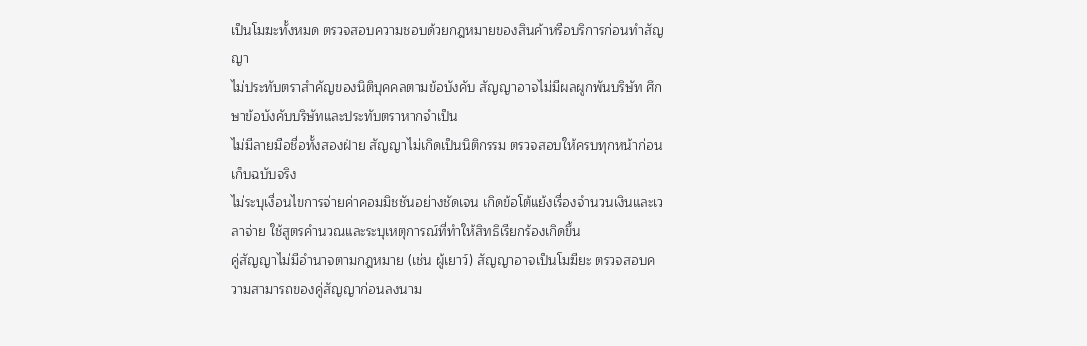เป็นโมฆะทั้งหมด ตรวจสอบความชอบด้วยกฎหมายของสินค้าหรือบริการก่อนทำสัญญา
ไม่ประทับตราสำคัญของนิติบุคคลตามข้อบังคับ สัญญาอาจไม่มีผลผูกพันบริษัท ศึกษาข้อบังคับบริษัทและประทับตราหากจำเป็น
ไม่มีลายมือชื่อทั้งสองฝ่าย สัญญาไม่เกิดเป็นนิติกรรม ตรวจสอบให้ครบทุกหน้าก่อนเก็บฉบับจริง
ไม่ระบุเงื่อนไขการจ่ายค่าคอมมิชชันอย่างชัดเจน เกิดข้อโต้แย้งเรื่องจำนวนเงินและเวลาจ่าย ใช้สูตรคำนวณและระบุเหตุการณ์ที่ทำให้สิทธิเรียกร้องเกิดขึ้น
คู่สัญญาไม่มีอำนาจตามกฎหมาย (เช่น ผู้เยาว์) สัญญาอาจเป็นโมฆียะ ตรวจสอบความสามารถของคู่สัญญาก่อนลงนาม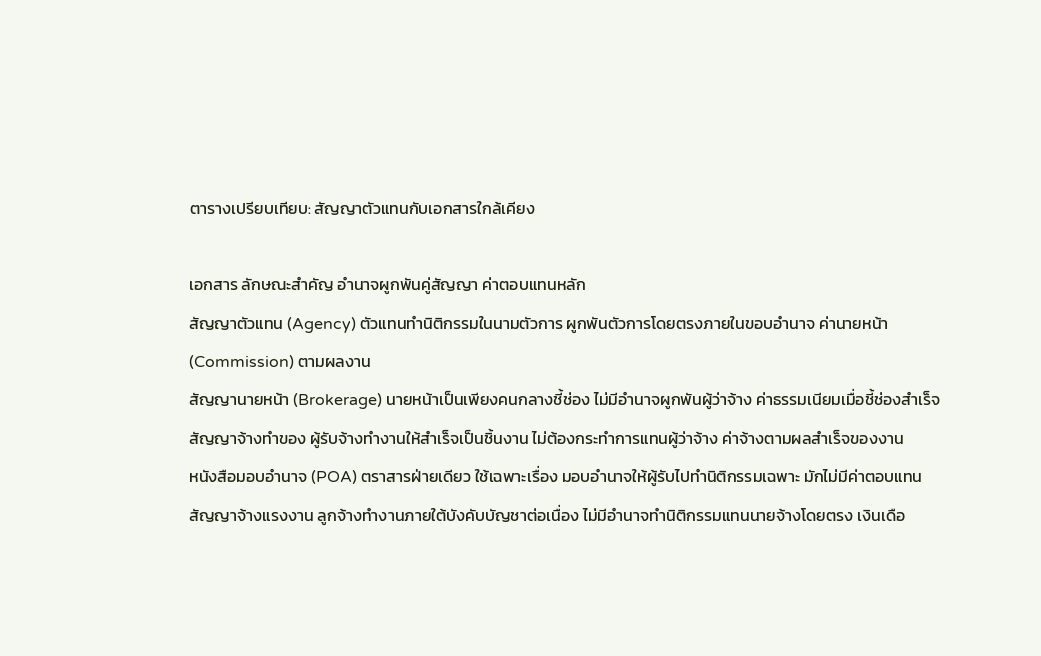ตารางเปรียบเทียบ: สัญญาตัวแทนกับเอกสารใกล้เคียง

เอกสาร ลักษณะสำคัญ อำนาจผูกพันคู่สัญญา ค่าตอบแทนหลัก
สัญญาตัวแทน (Agency) ตัวแทนทำนิติกรรมในนามตัวการ ผูกพันตัวการโดยตรงภายในขอบอำนาจ ค่านายหน้า (Commission) ตามผลงาน
สัญญานายหน้า (Brokerage) นายหน้าเป็นเพียงคนกลางชี้ช่อง ไม่มีอำนาจผูกพันผู้ว่าจ้าง ค่าธรรมเนียมเมื่อชี้ช่องสำเร็จ
สัญญาจ้างทำของ ผู้รับจ้างทำงานให้สำเร็จเป็นชิ้นงาน ไม่ต้องกระทำการแทนผู้ว่าจ้าง ค่าจ้างตามผลสำเร็จของงาน
หนังสือมอบอำนาจ (POA) ตราสารฝ่ายเดียว ใช้เฉพาะเรื่อง มอบอำนาจให้ผู้รับไปทำนิติกรรมเฉพาะ มักไม่มีค่าตอบแทน
สัญญาจ้างแรงงาน ลูกจ้างทำงานภายใต้บังคับบัญชาต่อเนื่อง ไม่มีอำนาจทำนิติกรรมแทนนายจ้างโดยตรง เงินเดือ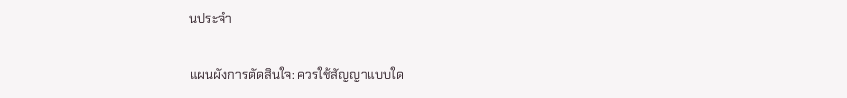นประจำ

แผนผังการตัดสินใจ: ควรใช้สัญญาแบบใด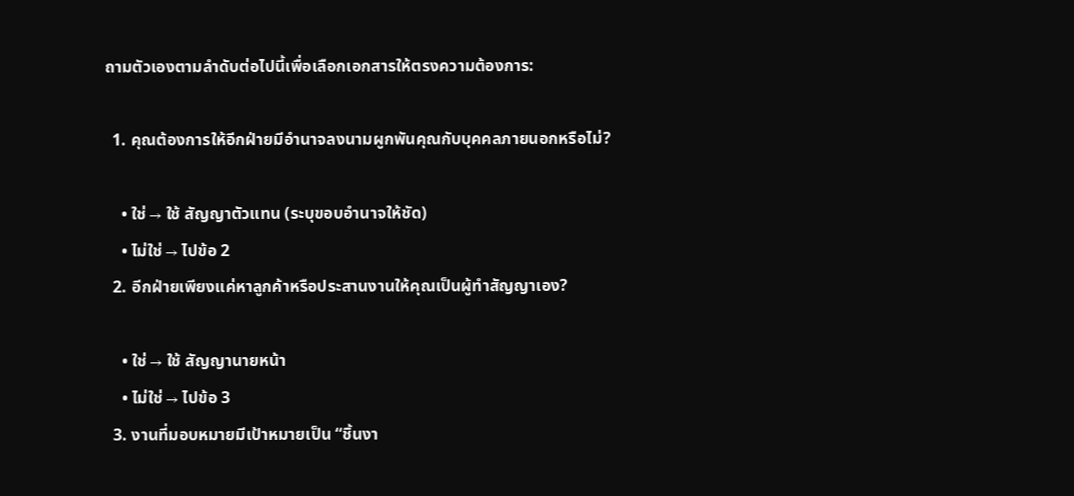ถามตัวเองตามลำดับต่อไปนี้เพื่อเลือกเอกสารให้ตรงความต้องการ:

  1. คุณต้องการให้อีกฝ่ายมีอำนาจลงนามผูกพันคุณกับบุคคลภายนอกหรือไม่?

    • ใช่ → ใช้ สัญญาตัวแทน (ระบุขอบอำนาจให้ชัด)
    • ไม่ใช่ → ไปข้อ 2
  2. อีกฝ่ายเพียงแค่หาลูกค้าหรือประสานงานให้คุณเป็นผู้ทำสัญญาเอง?

    • ใช่ → ใช้ สัญญานายหน้า
    • ไม่ใช่ → ไปข้อ 3
  3. งานที่มอบหมายมีเป้าหมายเป็น “ชิ้นงา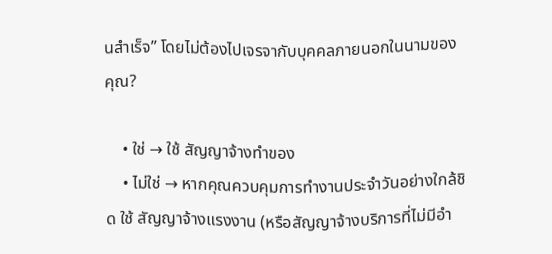นสำเร็จ” โดยไม่ต้องไปเจรจากับบุคคลภายนอกในนามของคุณ?

    • ใช่ → ใช้ สัญญาจ้างทำของ
    • ไม่ใช่ → หากคุณควบคุมการทำงานประจำวันอย่างใกล้ชิด ใช้ สัญญาจ้างแรงงาน (หรือสัญญาจ้างบริการที่ไม่มีอำ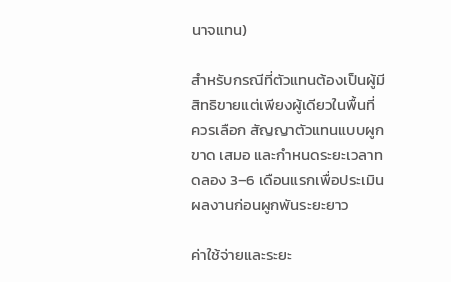นาจแทน)

สำหรับกรณีที่ตัวแทนต้องเป็นผู้มีสิทธิขายแต่เพียงผู้เดียวในพื้นที่ ควรเลือก สัญญาตัวแทนแบบผูกขาด เสมอ และกำหนดระยะเวลาทดลอง 3–6 เดือนแรกเพื่อประเมินผลงานก่อนผูกพันระยะยาว

ค่าใช้จ่ายและระยะ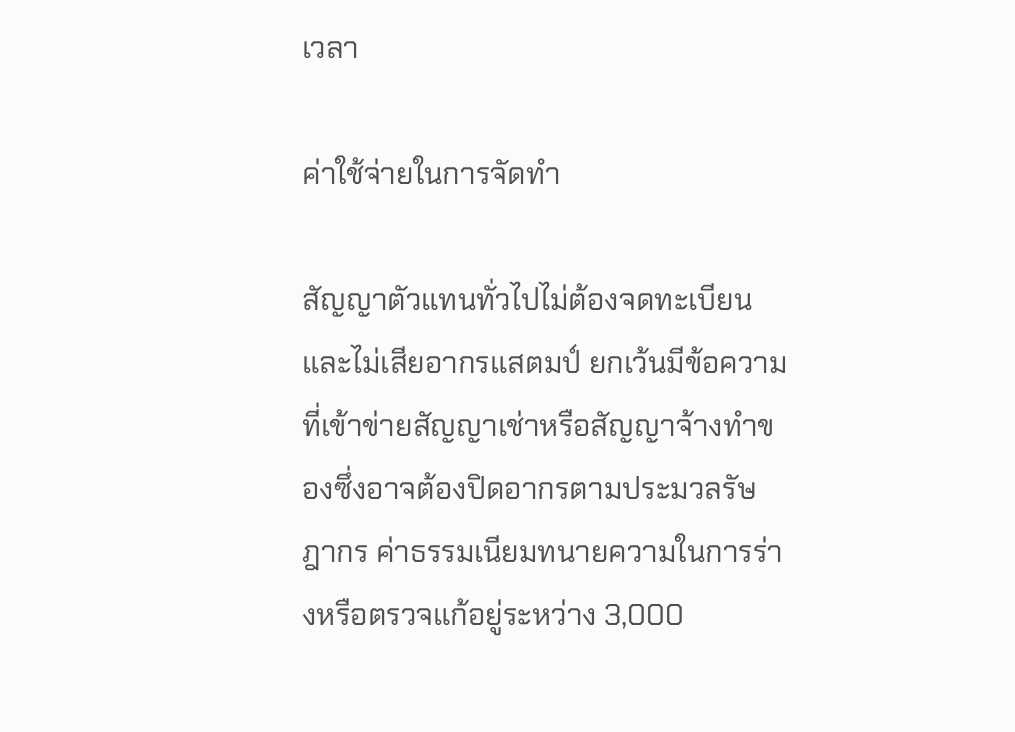เวลา

ค่าใช้จ่ายในการจัดทำ

สัญญาตัวแทนทั่วไปไม่ต้องจดทะเบียนและไม่เสียอากรแสตมป์ ยกเว้นมีข้อความที่เข้าข่ายสัญญาเช่าหรือสัญญาจ้างทำของซึ่งอาจต้องปิดอากรตามประมวลรัษฎากร ค่าธรรมเนียมทนายความในการร่างหรือตรวจแก้อยู่ระหว่าง 3,000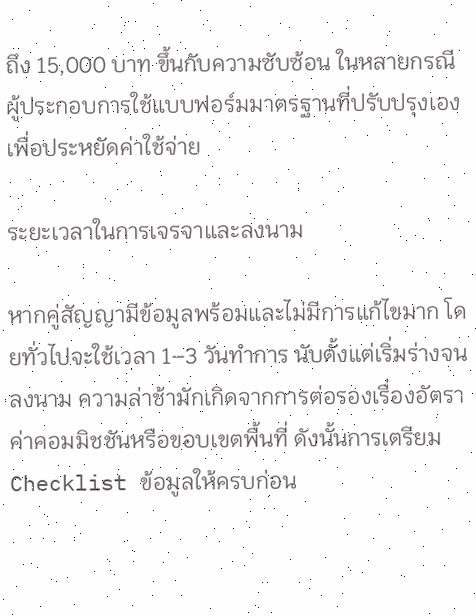ถึง 15,000 บาท ขึ้นกับความซับซ้อน ในหลายกรณีผู้ประกอบการใช้แบบฟอร์มมาตรฐานที่ปรับปรุงเองเพื่อประหยัดค่าใช้จ่าย

ระยะเวลาในการเจรจาและลงนาม

หากคู่สัญญามีข้อมูลพร้อมและไม่มีการแก้ไขมาก โดยทั่วไปจะใช้เวลา 1–3 วันทำการ นับตั้งแต่เริ่มร่างจนลงนาม ความล่าช้ามักเกิดจากการต่อรองเรื่องอัตราค่าคอมมิชชันหรือขอบเขตพื้นที่ ดังนั้นการเตรียม Checklist ข้อมูลให้ครบก่อน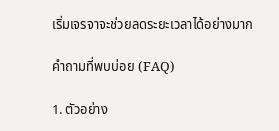เริ่มเจรจาจะช่วยลดระยะเวลาได้อย่างมาก

คำถามที่พบบ่อย (FAQ)

1. ตัวอย่าง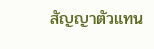สัญญาตัวแทน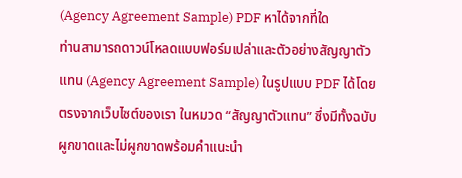(Agency Agreement Sample) PDF หาได้จากที่ใด
ท่านสามารถดาวน์โหลดแบบฟอร์มเปล่าและตัวอย่างสัญญาตัวแทน (Agency Agreement Sample) ในรูปแบบ PDF ได้โดยตรงจากเว็บไซต์ของเรา ในหมวด “สัญญาตัวแทน” ซึ่งมีทั้งฉบับผูกขาดและไม่ผูกขาดพร้อมคำแนะนำ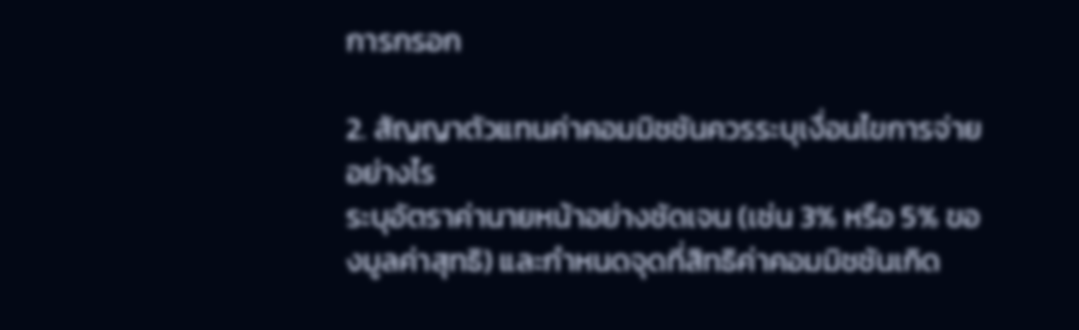การกรอก

2. สัญญาตัวแทนค่าคอมมิชชันควรระบุเงื่อนไขการจ่ายอย่างไร
ระบุอัตราค่านายหน้าอย่างชัดเจน (เช่น 3% หรือ 5% ของมูลค่าสุทธิ) และกำหนดจุดที่สิทธิค่าคอมมิชชันเกิด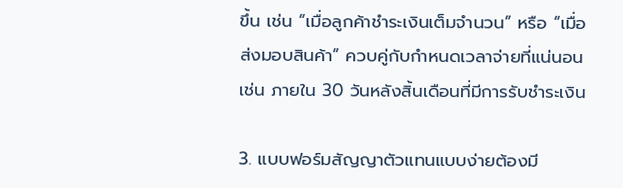ขึ้น เช่น “เมื่อลูกค้าชำระเงินเต็มจำนวน” หรือ “เมื่อส่งมอบสินค้า” ควบคู่กับกำหนดเวลาจ่ายที่แน่นอน เช่น ภายใน 30 วันหลังสิ้นเดือนที่มีการรับชำระเงิน

3. แบบฟอร์มสัญญาตัวแทนแบบง่ายต้องมี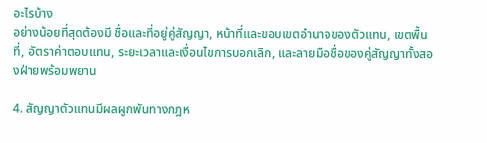อะไรบ้าง
อย่างน้อยที่สุดต้องมี ชื่อและที่อยู่คู่สัญญา, หน้าที่และขอบเขตอำนาจของตัวแทน, เขตพื้นที่, อัตราค่าตอบแทน, ระยะเวลาและเงื่อนไขการบอกเลิก, และลายมือชื่อของคู่สัญญาทั้งสองฝ่ายพร้อมพยาน

4. สัญญาตัวแทนมีผลผูกพันทางกฎห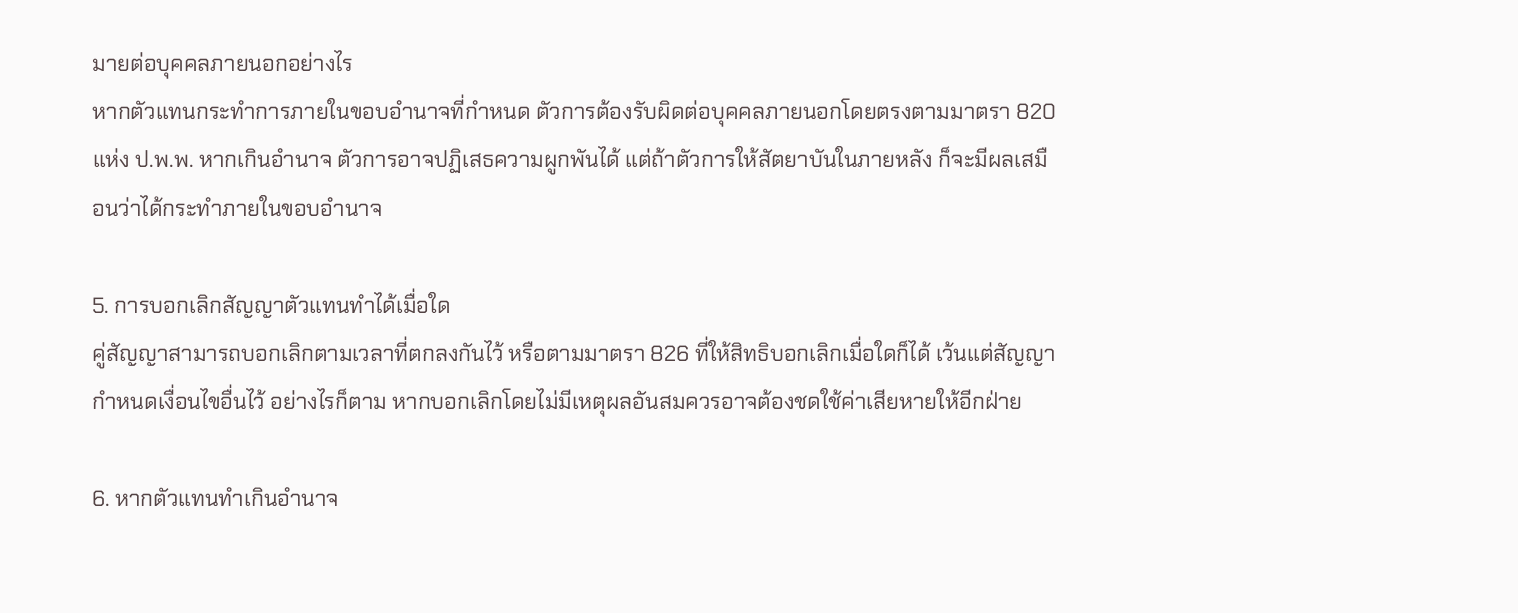มายต่อบุคคลภายนอกอย่างไร
หากตัวแทนกระทำการภายในขอบอำนาจที่กำหนด ตัวการต้องรับผิดต่อบุคคลภายนอกโดยตรงตามมาตรา 820 แห่ง ป.พ.พ. หากเกินอำนาจ ตัวการอาจปฏิเสธความผูกพันได้ แต่ถ้าตัวการให้สัตยาบันในภายหลัง ก็จะมีผลเสมือนว่าได้กระทำภายในขอบอำนาจ

5. การบอกเลิกสัญญาตัวแทนทำได้เมื่อใด
คู่สัญญาสามารถบอกเลิกตามเวลาที่ตกลงกันไว้ หรือตามมาตรา 826 ที่ให้สิทธิบอกเลิกเมื่อใดก็ได้ เว้นแต่สัญญากำหนดเงื่อนไขอื่นไว้ อย่างไรก็ตาม หากบอกเลิกโดยไม่มีเหตุผลอันสมควรอาจต้องชดใช้ค่าเสียหายให้อีกฝ่าย

6. หากตัวแทนทำเกินอำนาจ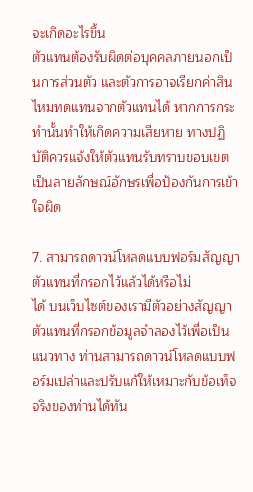จะเกิดอะไรขึ้น
ตัวแทนต้องรับผิดต่อบุคคลภายนอกเป็นการส่วนตัว และตัวการอาจเรียกค่าสินไหมทดแทนจากตัวแทนได้ หากการกระทำนั้นทำให้เกิดความเสียหาย ทางปฏิบัติควรแจ้งให้ตัวแทนรับทราบขอบเขตเป็นลายลักษณ์อักษรเพื่อป้องกันการเข้าใจผิด

7. สามารถดาวน์โหลดแบบฟอร์มสัญญาตัวแทนที่กรอกไว้แล้วได้หรือไม่
ได้ บนเว็บไซต์ของเรามีตัวอย่างสัญญาตัวแทนที่กรอกข้อมูลจำลองไว้เพื่อเป็นแนวทาง ท่านสามารถดาวน์โหลดแบบฟอร์มเปล่าและปรับแก้ให้เหมาะกับข้อเท็จจริงของท่านได้ทัน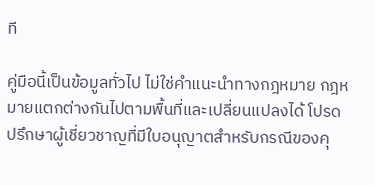ที

คู่มือนี้เป็นข้อมูลทั่วไป ไม่ใช่คำแนะนำทางกฎหมาย กฎหมายแตกต่างกันไปตามพื้นที่และเปลี่ยนแปลงได้ โปรดปรึกษาผู้เชี่ยวชาญที่มีใบอนุญาตสำหรับกรณีของคุ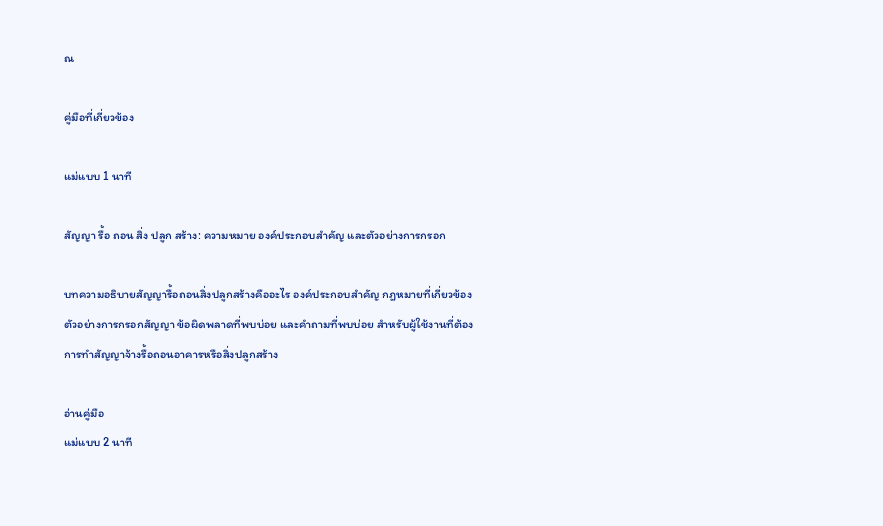ณ

คู่มือที่เกี่ยวข้อง

แม่แบบ 1 นาที

สัญญา รื้อ ถอน สิ่ง ปลูก สร้าง: ความหมาย องค์ประกอบสำคัญ และตัวอย่างการกรอก

บทความอธิบายสัญญารื้อถอนสิ่งปลูกสร้างคืออะไร องค์ประกอบสำคัญ กฎหมายที่เกี่ยวข้อง ตัวอย่างการกรอกสัญญา ข้อผิดพลาดที่พบบ่อย และคำถามที่พบบ่อย สำหรับผู้ใช้งานที่ต้องการทำสัญญาจ้างรื้อถอนอาคารหรือสิ่งปลูกสร้าง

อ่านคู่มือ
แม่แบบ 2 นาที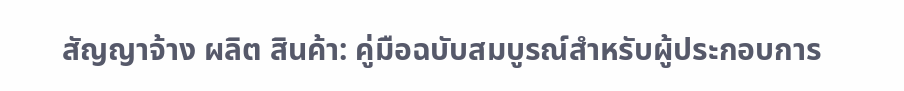สัญญาจ้าง ผลิต สินค้า: คู่มือฉบับสมบูรณ์สำหรับผู้ประกอบการ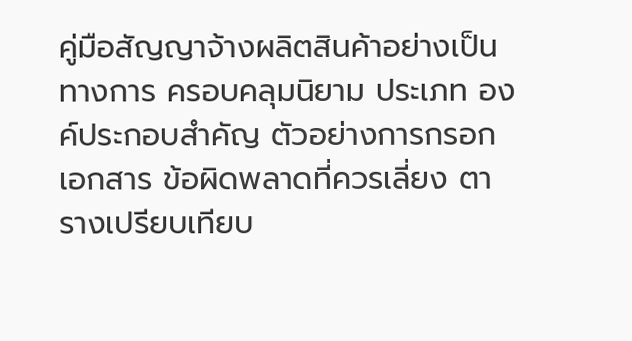คู่มือสัญญาจ้างผลิตสินค้าอย่างเป็นทางการ ครอบคลุมนิยาม ประเภท องค์ประกอบสำคัญ ตัวอย่างการกรอกเอกสาร ข้อผิดพลาดที่ควรเลี่ยง ตารางเปรียบเทียบ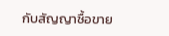กับสัญญาซื้อขาย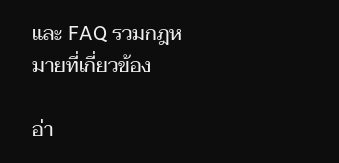และ FAQ รวมกฎหมายที่เกี่ยวข้อง

อ่า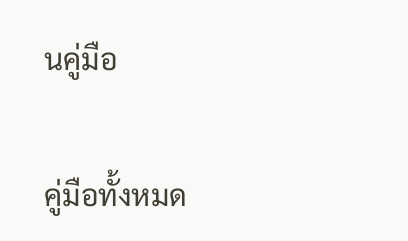นคู่มือ

คู่มือทั้งหมด